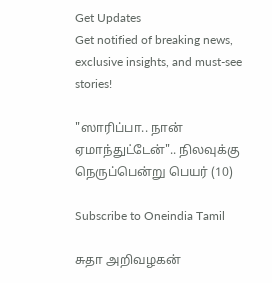Get Updates
Get notified of breaking news, exclusive insights, and must-see stories!

"ஸாரிப்பா.. நான் ஏமாந்துட்டேன்".. நிலவுக்கு நெருப்பென்று பெயர் (10)

Subscribe to Oneindia Tamil

சுதா அறிவழகன்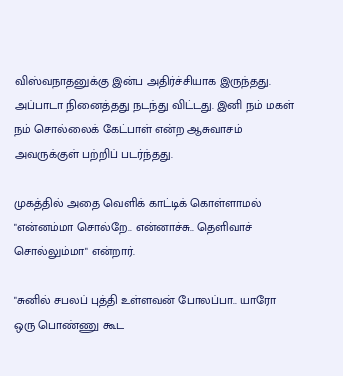விஸ்வநாதனுக்கு இன்ப அதிர்ச்சியாக இருந்தது. அப்பாடா நினைத்தது நடந்து விட்டது. இனி நம் மகள் நம் சொல்லைக் கேட்பாள் என்ற ஆசுவாசம் அவருக்குள் பற்றிப் படர்ந்தது.

முகத்தில் அதை வெளிக் காட்டிக் கொள்ளாமல் "என்னம்மா சொல்றே.. என்னாச்சு.. தெளிவாச் சொல்லும்மா" என்றார்.

"சுனில் சபலப் புத்தி உள்ளவன் போலப்பா.. யாரோ ஒரு பொண்ணு கூட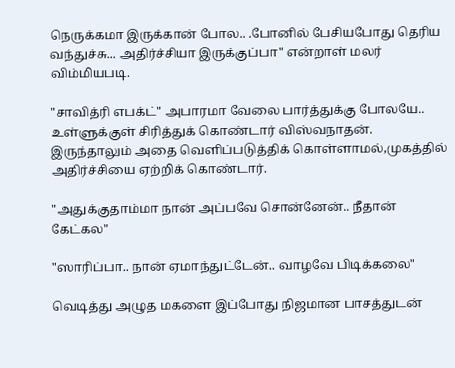நெருக்கமா இருக்கான் போல.. .போனில் பேசியபோது தெரிய வந்துச்சு... அதிர்ச்சியா இருக்குப்பா" என்றாள் மலர் விம்மியபடி.

"சாவித்ரி எபக்ட்" அபாரமா வேலை பார்த்துக்கு போலயே.. உள்ளுக்குள் சிரித்துக் கொண்டார் விஸ்வநாதன். இருந்தாலும் அதை வெளிப்படுத்திக் கொள்ளாமல்,முகத்தில் அதிர்ச்சியை ஏற்றிக் கொண்டார்.

"அதுக்குதாம்மா நான் அப்பவே சொன்னேன்.. நீதான் கேட்கல"

"ஸாரிப்பா.. நான் ஏமாந்துட்டேன்.. வாழவே பிடிக்கலை"

வெடித்து அழுத மகளை இப்போது நிஜமான பாசத்துடன்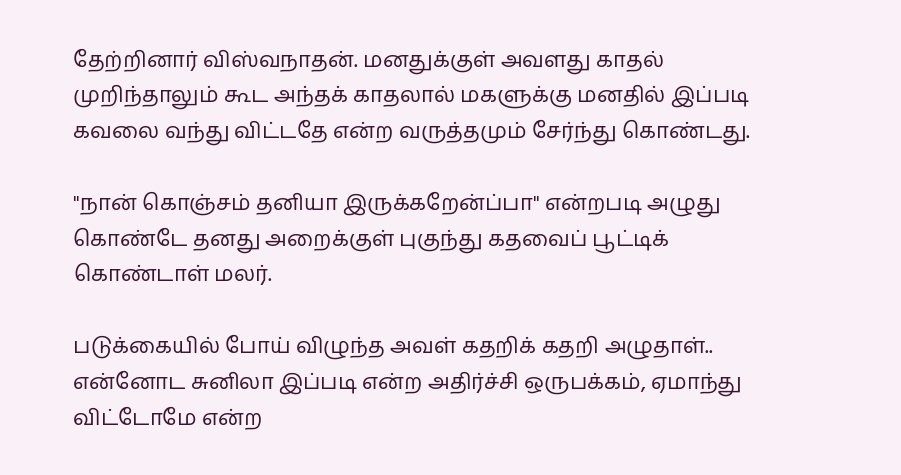தேற்றினார் விஸ்வநாதன். மனதுக்குள் அவளது காதல் முறிந்தாலும் கூட அந்தக் காதலால் மகளுக்கு மனதில் இப்படி கவலை வந்து விட்டதே என்ற வருத்தமும் சேர்ந்து கொண்டது.

"நான் கொஞ்சம் தனியா இருக்கறேன்ப்பா" என்றபடி அழுது கொண்டே தனது அறைக்குள் புகுந்து கதவைப் பூட்டிக் கொண்டாள் மலர்.

படுக்கையில் போய் விழுந்த அவள் கதறிக் கதறி அழுதாள்.. என்னோட சுனிலா இப்படி என்ற அதிர்ச்சி ஒருபக்கம், ஏமாந்து விட்டோமே என்ற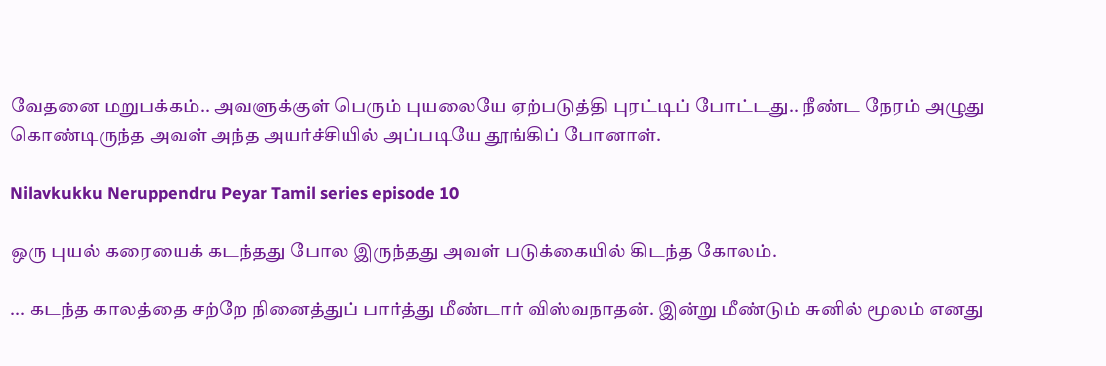வேதனை மறுபக்கம்.. அவளுக்குள் பெரும் புயலையே ஏற்படுத்தி புரட்டிப் போட்டது.. நீண்ட நேரம் அழுது கொண்டிருந்த அவள் அந்த அயர்ச்சியில் அப்படியே தூங்கிப் போனாள்.

Nilavkukku Neruppendru Peyar Tamil series episode 10

ஒரு புயல் கரையைக் கடந்தது போல இருந்தது அவள் படுக்கையில் கிடந்த கோலம்.

... கடந்த காலத்தை சற்றே நினைத்துப் பார்த்து மீண்டார் விஸ்வநாதன். இன்று மீண்டும் சுனில் மூலம் எனது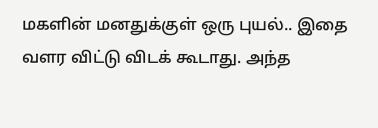மகளின் மனதுக்குள் ஒரு புயல்.. இதை வளர விட்டு விடக் கூடாது. அந்த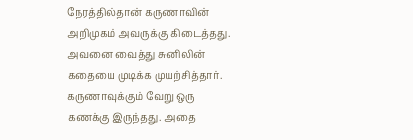நேரத்தில்தான் கருணாவின் அறிமுகம் அவருக்கு கிடைத்தது. அவனை வைத்து சுனிலின் கதையை முடிக்க முயற்சித்தார். கருணாவுக்கும் வேறு ஒரு கணக்கு இருந்தது. அதை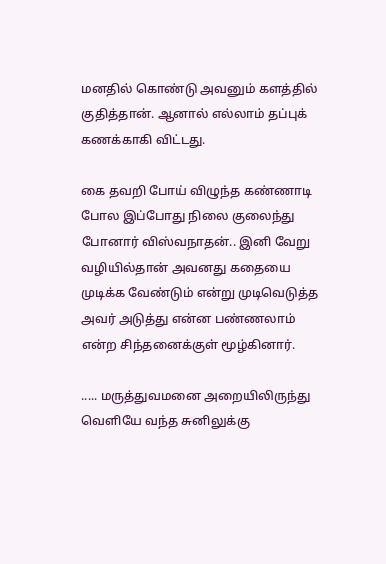மனதில் கொண்டு அவனும் களத்தில் குதித்தான். ஆனால் எல்லாம் தப்புக் கணக்காகி விட்டது.

கை தவறி போய் விழுந்த கண்ணாடி போல இப்போது நிலை குலைந்து போனார் விஸ்வநாதன்.. இனி வேறு வழியில்தான் அவனது கதையை முடிக்க வேண்டும் என்று முடிவெடுத்த அவர் அடுத்து என்ன பண்ணலாம் என்ற சிந்தனைக்குள் மூழ்கினார்.

..... மருத்துவமனை அறையிலிருந்து வெளியே வந்த சுனிலுக்கு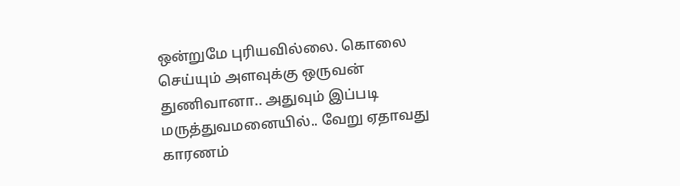ஒன்றுமே புரியவில்லை. கொலை செய்யும் அளவுக்கு ஒருவன் துணிவானா.. அதுவும் இப்படி மருத்துவமனையில்.. வேறு ஏதாவது காரணம்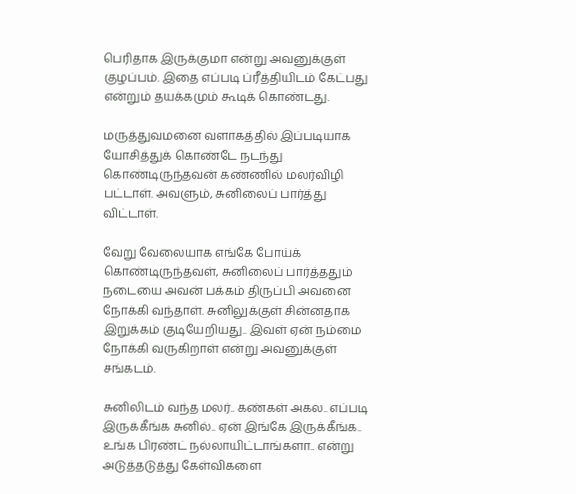பெரிதாக இருக்குமா என்று அவனுக்குள் குழப்பம். இதை எப்படி ப்ரீத்தியிடம் கேட்பது என்றும் தயக்கமும் கூடிக் கொண்டது.

மருத்துவமனை வளாகத்தில் இப்படியாக யோசித்துக் கொண்டே நடந்து கொண்டிருந்தவன் கண்ணில் மலர்விழி பட்டாள். அவளும், சுனிலைப் பார்த்து விட்டாள்.

வேறு வேலையாக எங்கே போய்க் கொண்டிருந்தவள், சுனிலைப் பார்த்ததும் நடையை அவன் பக்கம் திருப்பி அவனை நோக்கி வந்தாள். சுனிலுக்குள் சின்னதாக இறுக்கம் குடியேறியது.. இவள் ஏன் நம்மை நோக்கி வருகிறாள் என்று அவனுக்குள் சங்கடம்.

சுனிலிடம் வந்த மலர்.. கண்கள் அகல.. எப்படி இருக்கீங்க சுனில்.. ஏன் இங்கே இருக்கீங்க.. உங்க பிரண்ட் நல்லாயிட்டாங்களா.. என்று அடுத்தடுத்து கேள்விகளை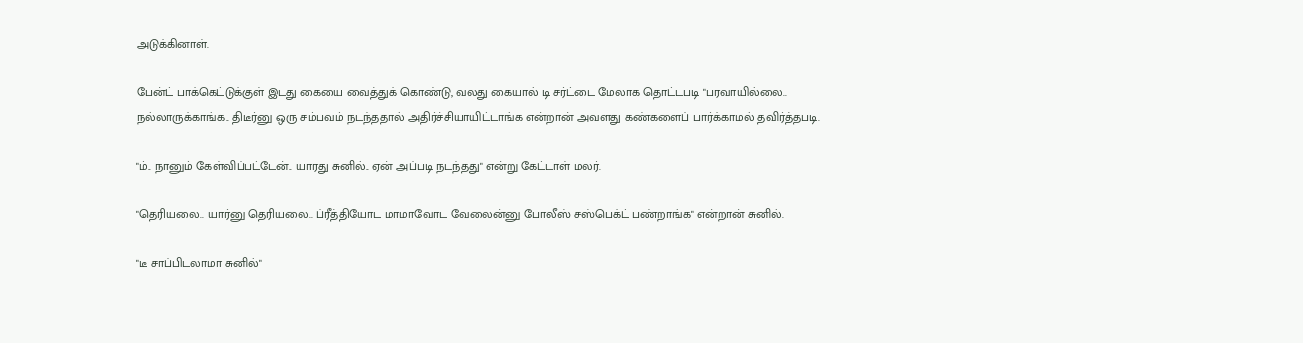அடுக்கினாள்.

பேன்ட் பாக்கெட்டுக்குள் இடது கையை வைத்துக் கொண்டு, வலது கையால் டி சர்ட்டை மேலாக தொட்டபடி "பரவாயில்லை.. நல்லாருக்காங்க.. திடீர்னு ஒரு சம்பவம் நடந்ததால் அதிர்ச்சியாயிட்டாங்க என்றான் அவளது கண்களைப் பார்க்காமல் தவிர்த்தபடி.

"ம்.. நானும் கேள்விப்பட்டேன்.. யாரது சுனில்.. ஏன் அப்படி நடந்தது" என்று கேட்டாள் மலர்.

"தெரியலை.. யார்னு தெரியலை.. ப்ரீத்தியோட மாமாவோட வேலைன்னு போலீஸ் சஸ்பெக்ட் பண்றாங்க" என்றான் சுனில்.

"டீ சாப்பிடலாமா சுனில்"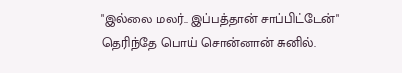"இல்லை மலர்.. இப்பத்தான் சாப்பிட்டேன்" தெரிந்தே பொய் சொன்னான் சுனில்.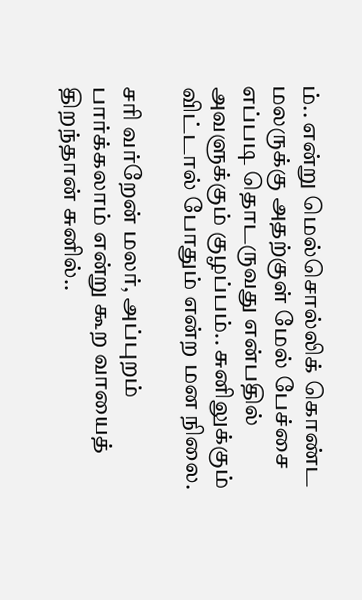ம்.. என்று மெல்சொல்லிக் கொண்ட மலருக்கு அதற்குள் மேல் பேச்சை எப்படி தொடருவது என்பதில் அவளுக்கும் குழப்பம்.. சுனிலுக்கும் விட்டால் போதும் என்ற மன நிலை.

சரி வர்றேன் மலர், அப்புறம் பார்க்கலாம் என்று கூற வாயைத் திறந்தான் சுனில்..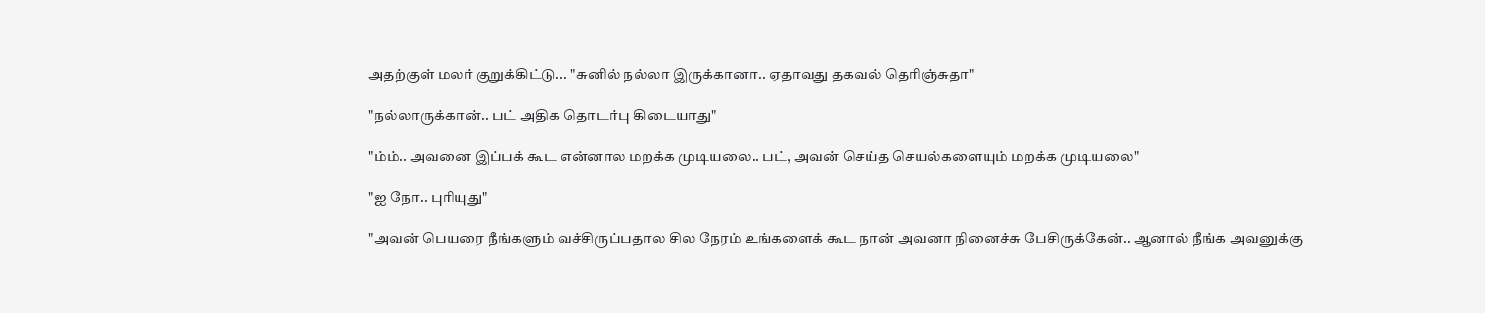அதற்குள் மலர் குறுக்கிட்டு... "சுனில் நல்லா இருக்கானா.. ஏதாவது தகவல் தெரிஞ்சுதா"

"நல்லாருக்கான்.. பட் அதிக தொடர்பு கிடையாது"

"ம்ம்.. அவனை இப்பக் கூட என்னால மறக்க முடியலை.. பட், அவன் செய்த செயல்களையும் மறக்க முடியலை"

"ஐ நோ.. புரியுது"

"அவன் பெயரை நீங்களும் வச்சிருப்பதால சில நேரம் உங்களைக் கூட நான் அவனா நினைச்சு பேசிருக்கேன்.. ஆனால் நீங்க அவனுக்கு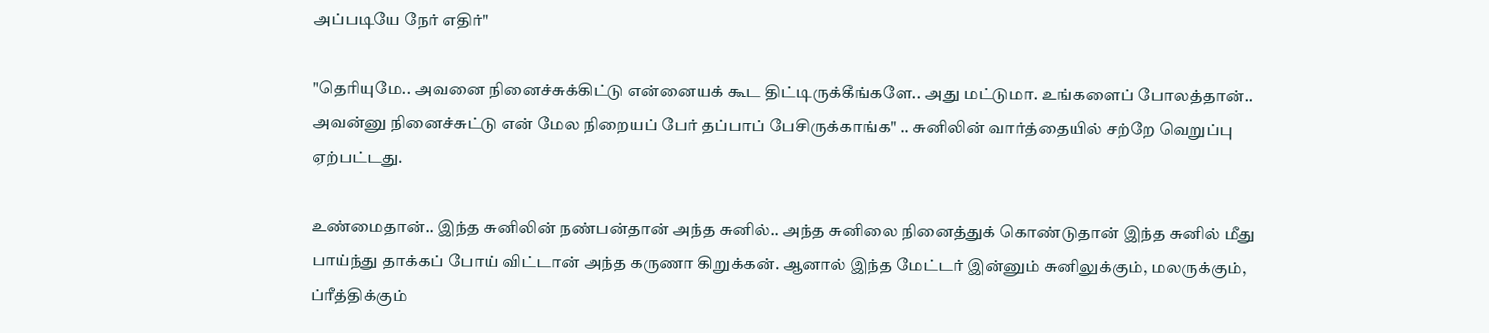அப்படியே நேர் எதிர்"

"தெரியுமே.. அவனை நினைச்சுக்கிட்டு என்னையக் கூட திட்டிருக்கீங்களே.. அது மட்டுமா. உங்களைப் போலத்தான்.. அவன்னு நினைச்சுட்டு என் மேல நிறையப் பேர் தப்பாப் பேசிருக்காங்க" .. சுனிலின் வார்த்தையில் சற்றே வெறுப்பு ஏற்பட்டது.

உண்மைதான்.. இந்த சுனிலின் நண்பன்தான் அந்த சுனில்.. அந்த சுனிலை நினைத்துக் கொண்டுதான் இந்த சுனில் மீது பாய்ந்து தாக்கப் போய் விட்டான் அந்த கருணா கிறுக்கன். ஆனால் இந்த மேட்டர் இன்னும் சுனிலுக்கும், மலருக்கும், ப்ரீத்திக்கும்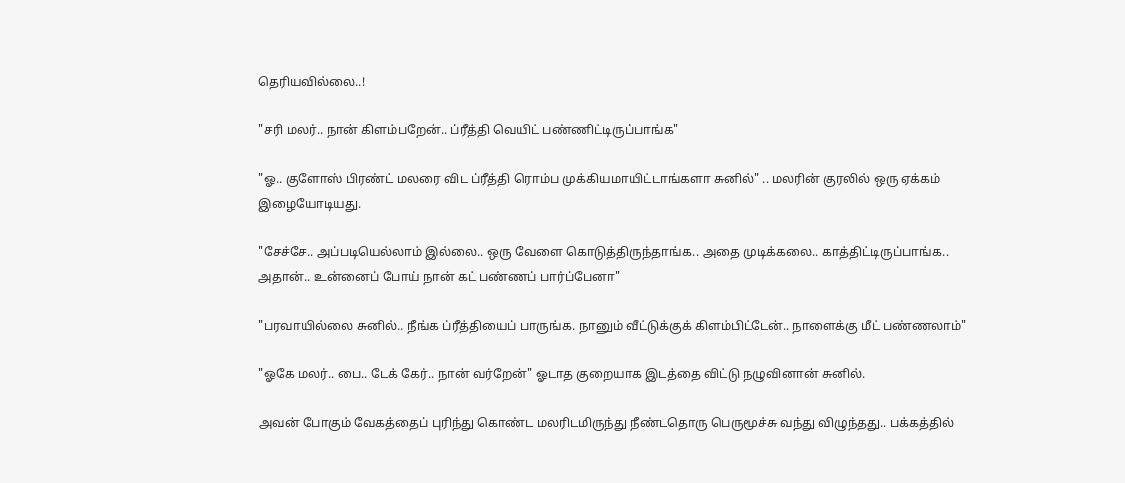தெரியவில்லை..!

"சரி மலர்.. நான் கிளம்பறேன்.. ப்ரீத்தி வெயிட் பண்ணிட்டிருப்பாங்க"

"ஓ.. குளோஸ் பிரண்ட் மலரை விட ப்ரீத்தி ரொம்ப முக்கியமாயிட்டாங்களா சுனில்" .. மலரின் குரலில் ஒரு ஏக்கம் இழையோடியது.

"சேச்சே.. அப்படியெல்லாம் இல்லை.. ஒரு வேளை கொடுத்திருந்தாங்க.. அதை முடிக்கலை.. காத்திட்டிருப்பாங்க.. அதான்.. உன்னைப் போய் நான் கட் பண்ணப் பார்ப்பேனா"

"பரவாயில்லை சுனில்.. நீங்க ப்ரீத்தியைப் பாருங்க. நானும் வீட்டுக்குக் கிளம்பிட்டேன்.. நாளைக்கு மீட் பண்ணலாம்"

"ஓகே மலர்.. பை.. டேக் கேர்.. நான் வர்றேன்" ஓடாத குறையாக இடத்தை விட்டு நழுவினான் சுனில்.

அவன் போகும் வேகத்தைப் புரிந்து கொண்ட மலரிடமிருந்து நீண்டதொரு பெருமூச்சு வந்து விழுந்தது.. பக்கத்தில்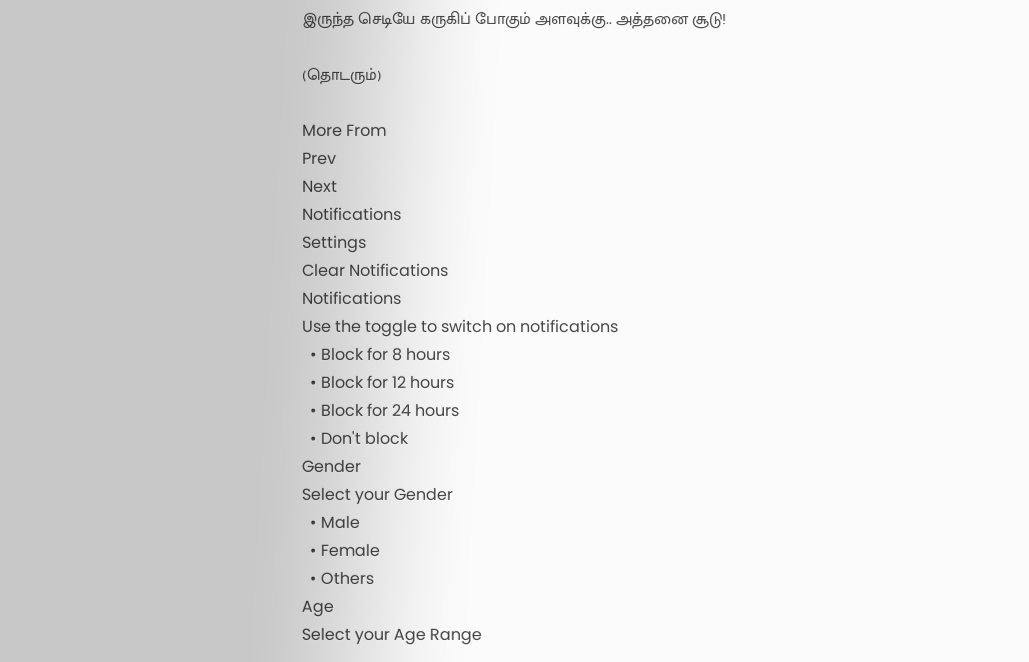இருந்த செடியே கருகிப் போகும் அளவுக்கு.. அத்தனை சூடு!

(தொடரும்)

More From
Prev
Next
Notifications
Settings
Clear Notifications
Notifications
Use the toggle to switch on notifications
  • Block for 8 hours
  • Block for 12 hours
  • Block for 24 hours
  • Don't block
Gender
Select your Gender
  • Male
  • Female
  • Others
Age
Select your Age Range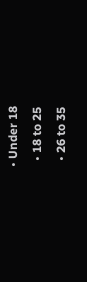• Under 18
  • 18 to 25
  • 26 to 35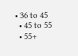• 36 to 45
  • 45 to 55
  • 55+